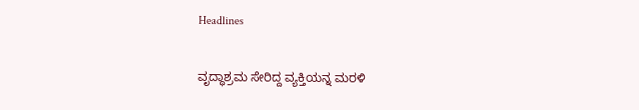Headlines

ವೃದ್ಧಾಶ್ರಮ ಸೇರಿದ್ದ ವ್ಯಕ್ತಿಯನ್ನ ಮರಳಿ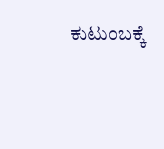ಕುಟುಂಬಕ್ಕೆ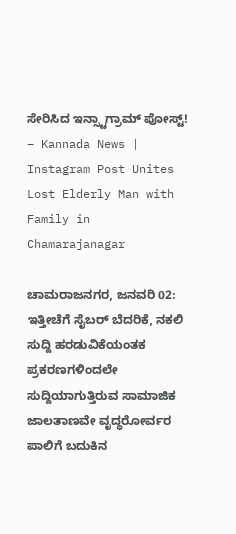ಸೇರಿಸಿದ ಇನ್ಸ್ಟಾಗ್ರಾಮ್ ಪೋಸ್ಟ್! – Kannada News | Instagram Post Unites Lost Elderly Man with Family in Chamarajanagar

ಚಾಮರಾಜನಗರ, ಜನವರಿ 02: ಇತ್ತೀಚೆಗೆ ಸೈಬರ್ ಬೆದರಿಕೆ, ನಕಲಿ ಸುದ್ದಿ ಹರಡುವಿಕೆಯಂತಕ ಪ್ರಕರಣಗಳಿಂದಲೇ ಸುದ್ದಿಯಾಗುತ್ತಿರುವ ಸಾಮಾಜಿಕ ಜಾಲತಾಣವೇ ವೃದ್ಧರೋರ್ವರ ಪಾಲಿಗೆ ಬದುಕಿನ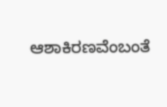ಆಶಾಕಿರಣವೆಂಬಂತೆ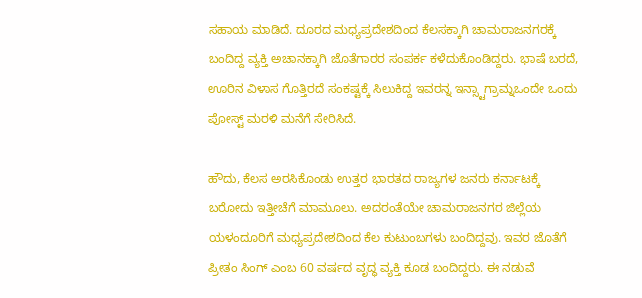ಸಹಾಯ ಮಾಡಿದೆ. ದೂರದ ಮಧ್ಯಪ್ರದೇಶದಿಂದ ಕೆಲಸಕ್ಕಾಗಿ ಚಾಮರಾಜನಗರಕ್ಕೆ ಬಂದಿದ್ದ ವ್ಯಕ್ತಿ ಅಚಾನಕ್ಕಾಗಿ ಜೊತೆಗಾರರ ಸಂಪರ್ಕ ಕಳೆದುಕೊಂಡಿದ್ದರು. ಭಾಷೆ ಬರದೆ, ಊರಿನ ವಿಳಾಸ ಗೊತ್ತಿರದೆ ಸಂಕಷ್ಟಕ್ಕೆ ಸಿಲುಕಿದ್ದ ಇವರನ್ನ ಇನ್ಸ್ಟಾಗ್ರಾಮ್ನಒಂದೇ ಒಂದು ಪೋಸ್ಟ್ ಮರಳಿ ಮನೆಗೆ ಸೇರಿಸಿದೆ.

ಹೌದು, ಕೆಲಸ ಅರಸಿಕೊಂಡು ಉತ್ತರ ಭಾರತದ ರಾಜ್ಯಗಳ ಜನರು ಕರ್ನಾಟಕ್ಕೆ ಬರೋದು ಇತ್ತೀಚೆಗೆ ಮಾಮೂಲು. ಅದರಂತೆಯೇ ಚಾಮರಾಜನಗರ ಜಿಲ್ಲೆಯ ಯಳಂದೂರಿಗೆ ಮಧ್ಯಪ್ರದೇಶದಿಂದ ಕೆಲ ಕುಟುಂಬಗಳು ಬಂದಿದ್ದವು. ಇವರ ಜೊತೆಗೆ ಪ್ರೀತಂ ಸಿಂಗ್ ಎಂಬ 60 ವರ್ಷದ ವೃದ್ಧ ವ್ಯಕ್ತಿ ಕೂಡ ಬಂದಿದ್ದರು. ಈ ನಡುವೆ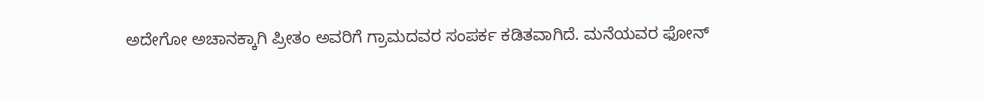ಅದೇಗೋ ಅಚಾನಕ್ಕಾಗಿ ಪ್ರೀತಂ ಅವರಿಗೆ ಗ್ರಾಮದವರ ಸಂಪರ್ಕ ಕಡಿತವಾಗಿದೆ. ಮನೆಯವರ ಫೋನ್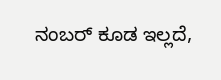ನಂಬರ್ ಕೂಡ ಇಲ್ಲದೆ,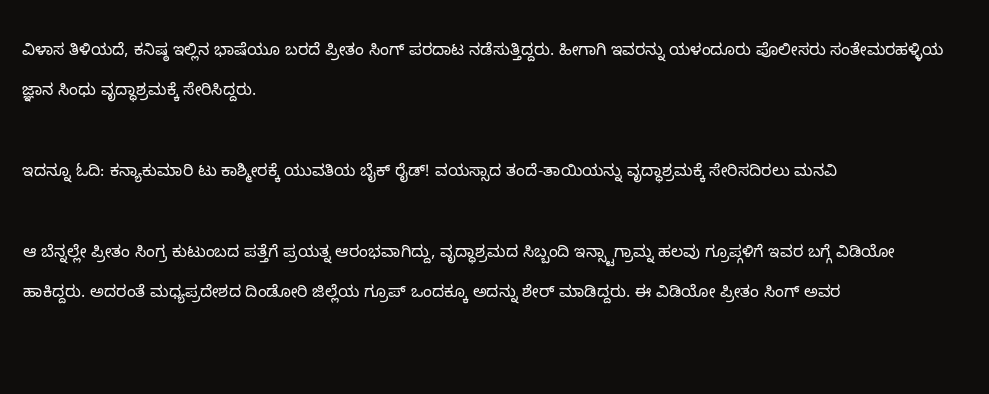ವಿಳಾಸ ತಿಳಿಯದೆ, ಕನಿಷ್ಠ ಇಲ್ಲಿನ ಭಾಷೆಯೂ ಬರದೆ ಪ್ರೀತಂ ಸಿಂಗ್ ಪರದಾಟ ನಡೆಸುತ್ತಿದ್ದರು. ಹೀಗಾಗಿ ಇವರನ್ನು ಯಳಂದೂರು ಪೊಲೀಸರು ಸಂತೇಮರಹಳ್ಳಿಯ ಜ್ಞಾನ ಸಿಂಧು ವೃದ್ಧಾಶ್ರಮಕ್ಕೆ ಸೇರಿಸಿದ್ದರು.

ಇದನ್ನೂ ಓದಿ: ಕನ್ಯಾಕುಮಾರಿ ಟು ಕಾಶ್ಮೀರಕ್ಕೆ ಯುವತಿಯ ಬೈಕ್ ರೈಡ್! ವಯಸ್ಸಾದ ತಂದೆ-ತಾಯಿಯನ್ನು ವೃದ್ಧಾಶ್ರಮಕ್ಕೆ ಸೇರಿಸದಿರಲು ಮನವಿ

ಆ ಬೆನ್ನಲ್ಲೇ ಪ್ರೀತಂ ಸಿಂಗ್ರ ಕುಟುಂಬದ ಪತ್ತೆಗೆ ಪ್ರಯತ್ನ ಆರಂಭವಾಗಿದ್ದು, ವೃದ್ಧಾಶ್ರಮದ ಸಿಬ್ಬಂದಿ ಇನ್ಸ್ಟಾಗ್ರಾಮ್ನ ಹಲವು ಗ್ರೂಪ್ಗಳಿಗೆ ಇವರ ಬಗ್ಗೆ ವಿಡಿಯೋ ಹಾಕಿದ್ದರು. ಅದರಂತೆ ಮಧ್ಯಪ್ರದೇಶದ ದಿಂಡೋರಿ ಜಿಲ್ಲೆಯ ಗ್ರೂಪ್ ಒಂದಕ್ಕೂ ಅದನ್ನು ಶೇರ್ ಮಾಡಿದ್ದರು. ಈ ವಿಡಿಯೋ ಪ್ರೀತಂ ಸಿಂಗ್ ಅವರ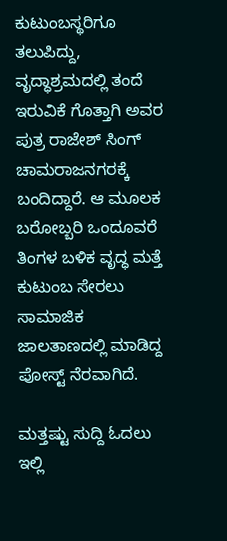ಕುಟುಂಬಸ್ಥರಿಗೂ ತಲುಪಿದ್ದು, ವೃದ್ಧಾಶ್ರಮದಲ್ಲಿ ತಂದೆ ಇರುವಿಕೆ ಗೊತ್ತಾಗಿ ಅವರ ಪುತ್ರ ರಾಜೇಶ್ ಸಿಂಗ್ ಚಾಮರಾಜನಗರಕ್ಕೆ ಬಂದಿದ್ದಾರೆ. ಆ ಮೂಲಕ ಬರೋಬ್ಬರಿ ಒಂದೂವರೆ ತಿಂಗಳ ಬಳಿಕ ವೃದ್ಧ ಮತ್ತೆ ಕುಟುಂಬ ಸೇರಲು ಸಾಮಾಜಿಕ ಜಾಲತಾಣದಲ್ಲಿ ಮಾಡಿದ್ದ ಪೋಸ್ಟ್ ನೆರವಾಗಿದೆ.

ಮತ್ತಷ್ಟು ಸುದ್ದಿ ಓದಲು ಇಲ್ಲಿ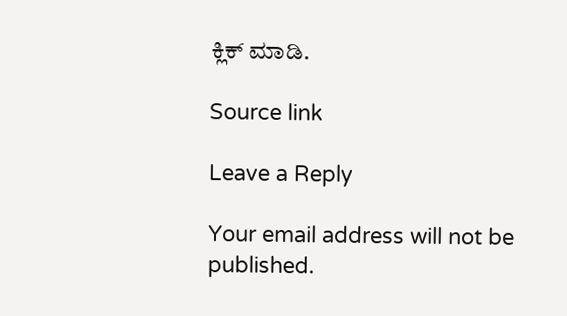ಕ್ಲಿಕ್ ಮಾಡಿ.

Source link

Leave a Reply

Your email address will not be published.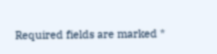Required fields are marked *